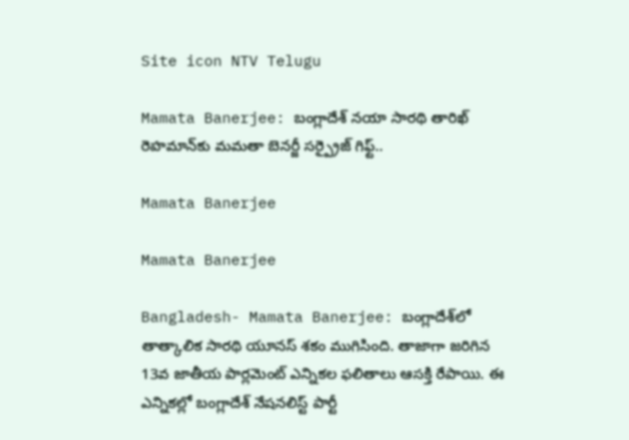Site icon NTV Telugu

Mamata Banerjee: బంగ్లాదేశ్ నయా సారథి తారిఖ్ రెహమాన్‌కు మమతా బెనర్జీ సర్ప్రైజ్ గిఫ్ట్..

Mamata Banerjee

Mamata Banerjee

Bangladesh- Mamata Banerjee: బంగ్లాదేశ్‌లో తాత్కాలిక సారథి యూనస్ శకం ముగిసింది. తాజాగా జరిగిన 13వ జాతీయ పార్లమెంట్ ఎన్నికల ఫలితాలు ఆసక్తి రేపాయి. ఈ ఎన్నికల్లో బంగ్లాదేశ్ నేషనలిస్ట్ పార్టీ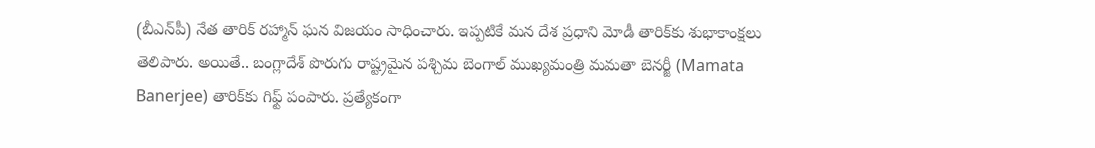(బీఎన్‌పీ) నేత తారిక్ రహ్మాన్‌ ఘన విజయం సాధించారు. ఇప్పటికే మన దేశ ప్రధాని మోడీ తారిక్‌కు శుభాకాంక్షలు తెలిపారు. అయితే.. బంగ్లాదేశ్ పొరుగు రాష్ట్రమైన పశ్చిమ బెంగాల్ ముఖ్యమంత్రి మమతా బెనర్జీ (Mamata Banerjee) తారిక్‌కు గిఫ్ట్ పంపారు. ప్రత్యేకంగా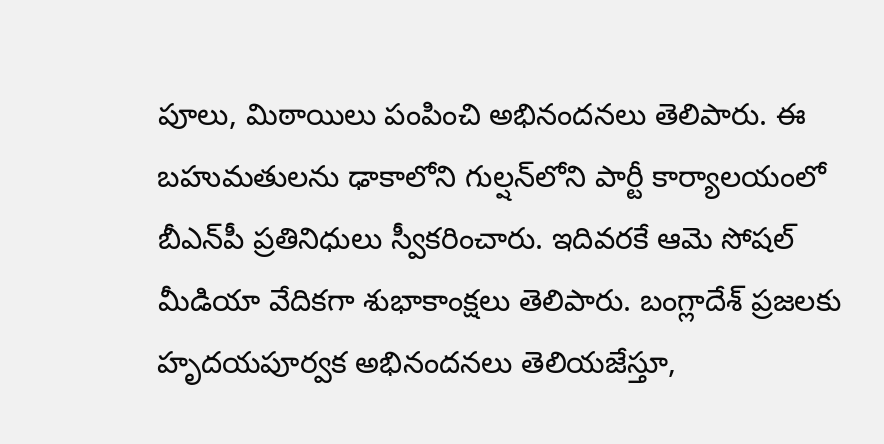పూలు, మిఠాయిలు పంపించి అభినందనలు తెలిపారు. ఈ బహుమతులను ఢాకాలోని గుల్షన్‌లోని పార్టీ కార్యాలయంలో బీఎన్‌పీ ప్రతినిధులు స్వీకరించారు. ఇదివరకే ఆమె సోషల్ మీడియా వేదికగా శుభాకాంక్షలు తెలిపారు. బంగ్లాదేశ్ ప్రజలకు హృదయపూర్వక అభినందనలు తెలియజేస్తూ,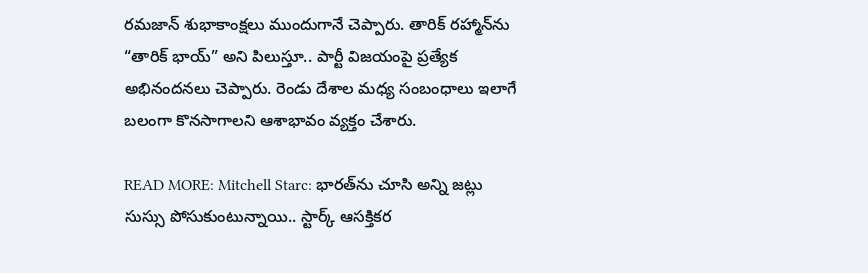రమజాన్ శుభాకాంక్షలు ముందుగానే చెప్పారు. తారిక్ రహ్మాన్‌ను “తారిక్ భాయ్” అని పిలుస్తూ.. పార్టీ విజయంపై ప్రత్యేక అభినందనలు చెప్పారు. రెండు దేశాల మధ్య సంబంధాలు ఇలాగే బలంగా కొనసాగాలని ఆశాభావం వ్యక్తం చేశారు.

READ MORE: Mitchell Starc: భారత్‌ను చూసి అన్ని జట్లు సుస్సు పోసుకుంటున్నాయి.. స్టార్క్ ఆసక్తికర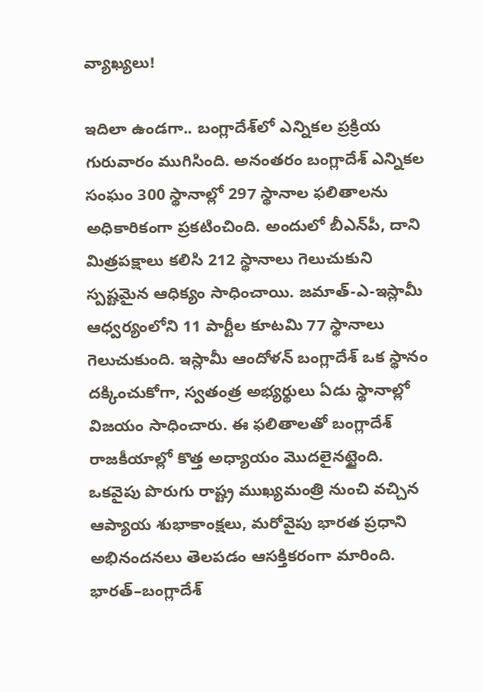వ్యాఖ్యలు!

ఇదిలా ఉండగా.. బంగ్లాదేశ్‌లో ఎన్నికల ప్రక్రియ గురువారం ముగిసింది. అనంతరం బంగ్లాదేశ్ ఎన్నికల సంఘం 300 స్థానాల్లో 297 స్థానాల ఫలితాలను అధికారికంగా ప్రకటించింది. అందులో బీఎన్‌పీ, దాని మిత్రపక్షాలు కలిసి 212 స్థానాలు గెలుచుకుని స్పష్టమైన ఆధిక్యం సాధించాయి. జమాత్-ఎ-ఇస్లామీ ఆధ్వర్యంలోని 11 పార్టీల కూటమి 77 స్థానాలు గెలుచుకుంది. ఇస్లామీ ఆందోళన్ బంగ్లాదేశ్ ఒక స్థానం దక్కించుకోగా, స్వతంత్ర అభ్యర్థులు ఏడు స్థానాల్లో విజయం సాధించారు. ఈ ఫలితాలతో బంగ్లాదేశ్ రాజకీయాల్లో కొత్త అధ్యాయం మొదలైనట్టైంది. ఒకవైపు పొరుగు రాష్ట్ర ముఖ్యమంత్రి నుంచి వచ్చిన ఆప్యాయ శుభాకాంక్షలు, మరోవైపు భారత ప్రధాని అభినందనలు తెలపడం ఆసక్తికరంగా మారింది. భారత్–బంగ్లాదేశ్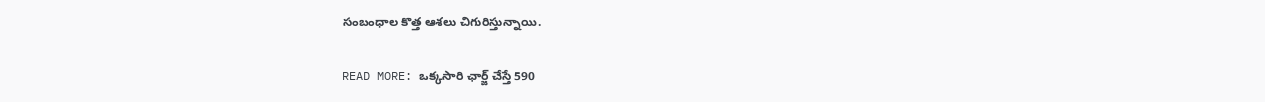సంబంధాల కొత్త ఆశలు చిగురిస్తున్నాయి.

READ MORE: ఒక్కసారి ఛార్జ్ చేస్తే 590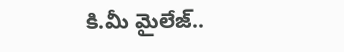కి.మీ మైలేజ్..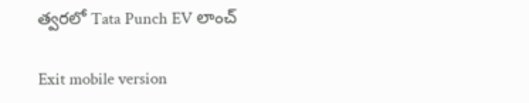త్వరలో Tata Punch EV లాంచ్

Exit mobile version